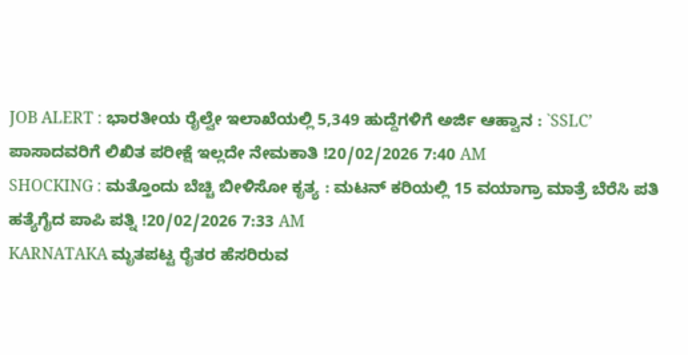JOB ALERT : ಭಾರತೀಯ ರೈಲ್ವೇ ಇಲಾಖೆಯಲ್ಲಿ 5,349 ಹುದ್ದೆಗಳಿಗೆ ಅರ್ಜಿ ಆಹ್ವಾನ : `SSLC’ ಪಾಸಾದವರಿಗೆ ಲಿಖಿತ ಪರೀಕ್ಷೆ ಇಲ್ಲದೇ ನೇಮಕಾತಿ !20/02/2026 7:40 AM
SHOCKING : ಮತ್ತೊಂದು ಬೆಚ್ಚಿ ಬೀಳಿಸೋ ಕೃತ್ಯ : ಮಟನ್ ಕರಿಯಲ್ಲಿ 15 ವಯಾಗ್ರಾ ಮಾತ್ರೆ ಬೆರೆಸಿ ಪತಿ ಹತ್ಯೆಗೈದ ಪಾಪಿ ಪತ್ನಿ !20/02/2026 7:33 AM
KARNATAKA ಮೃತಪಟ್ಟ ರೈತರ ಹೆಸರಿರುವ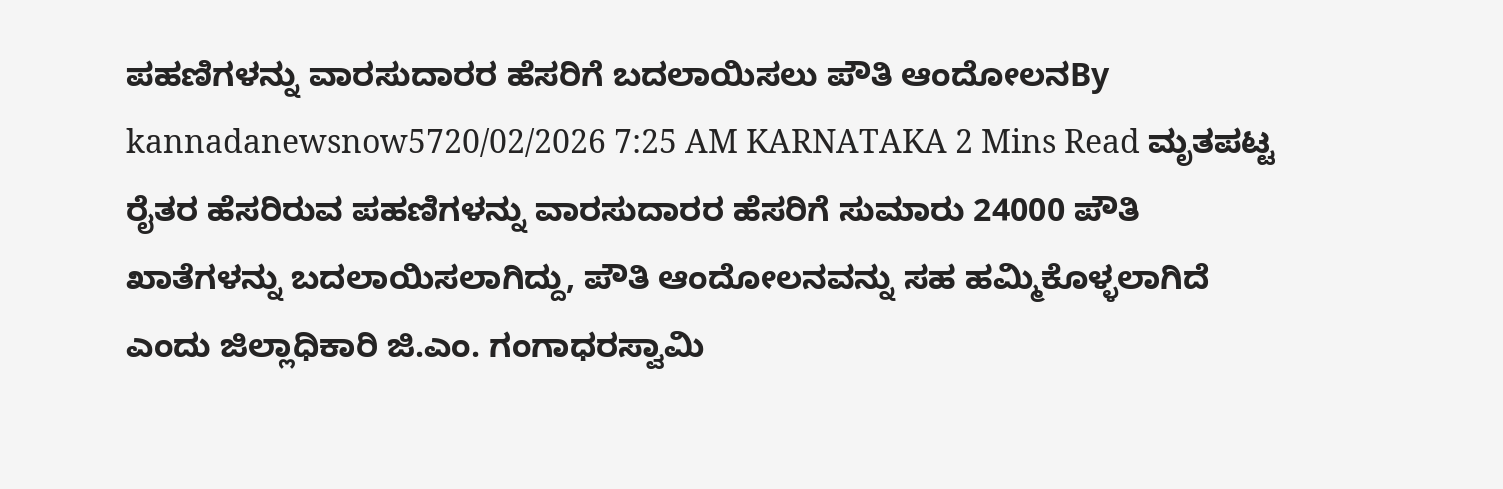ಪಹಣಿಗಳನ್ನು ವಾರಸುದಾರರ ಹೆಸರಿಗೆ ಬದಲಾಯಿಸಲು ಪೌತಿ ಆಂದೋಲನBy kannadanewsnow5720/02/2026 7:25 AM KARNATAKA 2 Mins Read ಮೃತಪಟ್ಟ ರೈತರ ಹೆಸರಿರುವ ಪಹಣಿಗಳನ್ನು ವಾರಸುದಾರರ ಹೆಸರಿಗೆ ಸುಮಾರು 24000 ಪೌತಿ ಖಾತೆಗಳನ್ನು ಬದಲಾಯಿಸಲಾಗಿದ್ದು, ಪೌತಿ ಆಂದೋಲನವನ್ನು ಸಹ ಹಮ್ಮಿಕೊಳ್ಳಲಾಗಿದೆ ಎಂದು ಜಿಲ್ಲಾಧಿಕಾರಿ ಜಿ.ಎಂ. ಗಂಗಾಧರಸ್ವಾಮಿ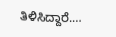ತಿಳಿಸಿದ್ದಾರೆ.…